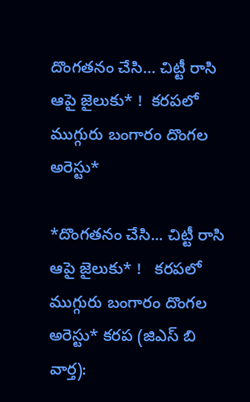దొంగతనం చేసి… చిట్టీ రాసి ఆపై జైలుకు* !  కరపలో ముగ్గురు బంగారం దొంగల అరెస్టు*

*దొంగతనం చేసి... చిట్టీ రాసి ఆపై జైలుకు* !   కరపలో ముగ్గురు బంగారం దొంగల అరెస్టు* కరప (జిఎస్ బి వార్త):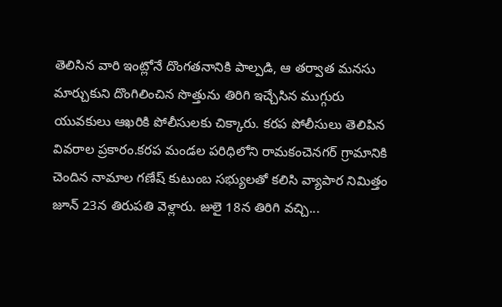తెలిసిన వారి ఇంట్లోనే దొంగతనానికి పాల్పడి, ఆ తర్వాత మనసు మార్చుకుని దొంగిలించిన సొత్తును తిరిగి ఇచ్చేసిన ముగ్గురు యువకులు ఆఖరికి పోలీసులకు చిక్కారు. కరప పోలీసులు తెలిపిన వివరాల ప్రకారం.కరప మండల పరిధిలోని రామకంచెనగర్ గ్రామానికి చెందిన నామాల గణేష్ కుటుంబ సభ్యులతో కలిసి వ్యాపార నిమిత్తం జూన్ 23న తిరుపతి వెళ్లారు. జులై 18న తిరిగి వచ్చి...